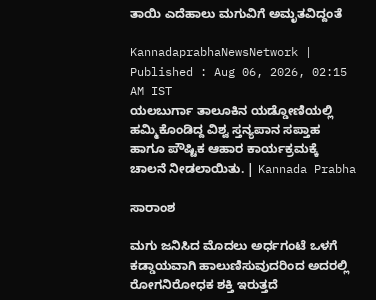ತಾಯಿ ಎದೆಹಾಲು ಮಗುವಿಗೆ ಅಮೃತವಿದ್ದಂತೆ

KannadaprabhaNewsNetwork |
Published : Aug 06, 2026, 02:15 AM IST
ಯಲಬುರ್ಗಾ ತಾಲೂಕಿನ ಯಡ್ಡೋಣಿಯಲ್ಲಿ ಹಮ್ಮಿಕೊಂಡಿದ್ದ ವಿಶ್ವ ಸ್ತನ್ಯಪಾನ ಸಪ್ತಾಹ ಹಾಗೂ ಪೌಷ್ಟಿಕ ಆಹಾರ ಕಾರ್ಯಕ್ರಮಕ್ಕೆ ಚಾಲನೆ ನೀಡಲಾಯಿತು. | Kannada Prabha

ಸಾರಾಂಶ

ಮಗು ಜನಿಸಿದ ಮೊದಲು ಅರ್ಧಗಂಟೆ ಒಳಗೆ ಕಡ್ಡಾಯವಾಗಿ ಹಾಲುಣಿಸುವುದರಿಂದ ಅದರಲ್ಲಿ ರೋಗನಿರೋಧಕ ಶಕ್ತಿ ಇರುತ್ತದೆ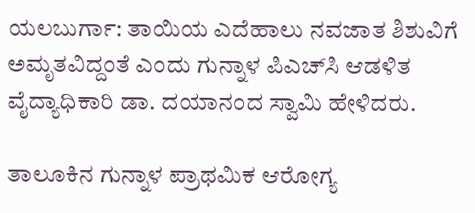ಯಲಬುರ್ಗಾ: ತಾಯಿಯ ಎದೆಹಾಲು ನವಜಾತ ಶಿಶುವಿಗೆ ಅಮೃತವಿದ್ದಂತೆ ಎಂದು ಗುನ್ನಾಳ ಪಿಎಚ್‌ಸಿ ಆಡಳಿತ ವೈದ್ಯಾಧಿಕಾರಿ ಡಾ. ದಯಾನಂದ ಸ್ವಾಮಿ ಹೇಳಿದರು.

ತಾಲೂಕಿನ ಗುನ್ನಾಳ ಪ್ರಾಥಮಿಕ ಆರೋಗ್ಯ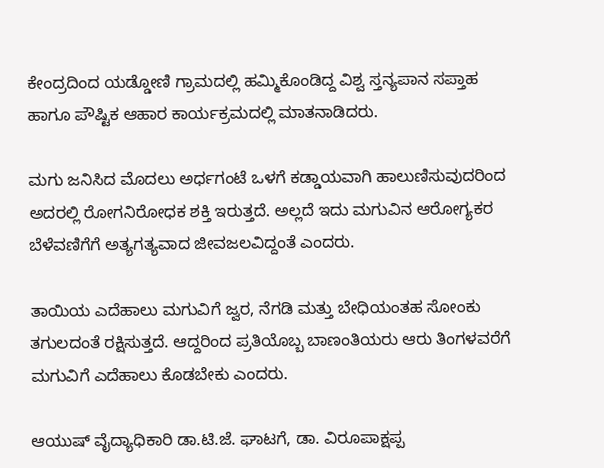ಕೇಂದ್ರದಿಂದ ಯಡ್ಡೋಣಿ ಗ್ರಾಮದಲ್ಲಿ ಹಮ್ಮಿಕೊಂಡಿದ್ದ ವಿಶ್ವ ಸ್ತನ್ಯಪಾನ ಸಪ್ತಾಹ ಹಾಗೂ ಪೌಷ್ಟಿಕ ಆಹಾರ ಕಾರ್ಯಕ್ರಮದಲ್ಲಿ ಮಾತನಾಡಿದರು.

ಮಗು ಜನಿಸಿದ ಮೊದಲು ಅರ್ಧಗಂಟೆ ಒಳಗೆ ಕಡ್ಡಾಯವಾಗಿ ಹಾಲುಣಿಸುವುದರಿಂದ ಅದರಲ್ಲಿ ರೋಗನಿರೋಧಕ ಶಕ್ತಿ ಇರುತ್ತದೆ. ಅಲ್ಲದೆ ಇದು ಮಗುವಿನ ಆರೋಗ್ಯಕರ ಬೆಳೆವಣಿಗೆಗೆ ಅತ್ಯಗತ್ಯವಾದ ಜೀವಜಲವಿದ್ದಂತೆ ಎಂದರು.

ತಾಯಿಯ‌ ಎದೆಹಾಲು ಮಗುವಿಗೆ ಜ್ವರ, ನೆಗಡಿ ಮತ್ತು ಬೇಧಿಯಂತಹ ಸೋಂಕು ತಗುಲದಂತೆ ರಕ್ಷಿಸುತ್ತದೆ. ಆದ್ದರಿಂದ ಪ್ರತಿಯೊಬ್ಬ ಬಾಣಂತಿಯರು ಆರು ತಿಂಗಳವರೆಗೆ ಮಗುವಿಗೆ ಎದೆಹಾಲು ಕೊಡಬೇಕು ಎಂದರು.

ಆಯುಷ್ ವೈದ್ಯಾಧಿಕಾರಿ ಡಾ.ಟಿ.ಜೆ. ಘಾಟಗೆ, ಡಾ. ವಿರೂಪಾಕ್ಷಪ್ಪ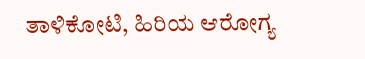ತಾಳಿಕೋಟಿ, ಹಿರಿಯ ಆರೋಗ್ಯ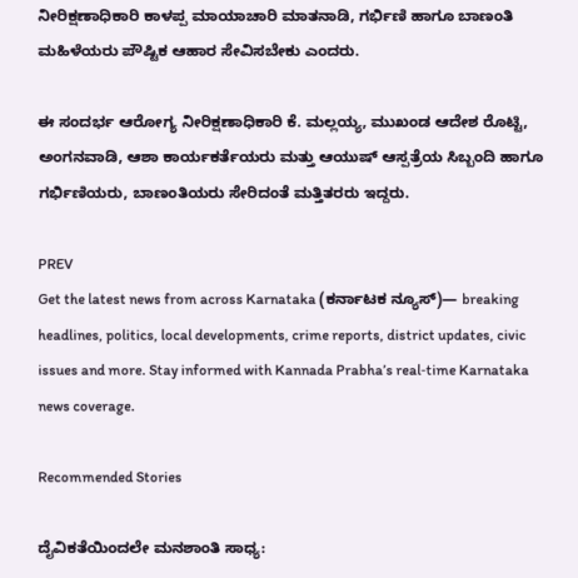ನೀರಿಕ್ಷಣಾಧಿಕಾರಿ ಕಾಳಪ್ಪ ಮಾಯಾಚಾರಿ ಮಾತನಾಡಿ, ಗರ್ಭಿಣಿ ಹಾಗೂ ಬಾಣಂತಿ ಮಹಿಳೆಯರು ಪೌಷ್ಟಿಕ ಆಹಾರ ಸೇವಿಸಬೇಕು ಎಂದರು.

ಈ ಸಂದರ್ಭ ಆರೋಗ್ಯ ನೀರಿಕ್ಷಣಾಧಿಕಾರಿ ಕೆ. ಮಲ್ಲಯ್ಯ, ಮುಖಂಡ ಆದೇಶ ರೊಟ್ಟಿ, ಅಂಗನವಾಡಿ, ಆಶಾ ಕಾರ್ಯಕರ್ತೆಯರು ಮತ್ತು ಆಯುಷ್ ಆಸ್ಪತ್ರೆಯ ಸಿಬ್ಬಂದಿ ಹಾಗೂ ಗರ್ಭಿಣಿಯರು, ಬಾಣಂತಿಯರು ಸೇರಿದಂತೆ ಮತ್ತಿತರರು ಇದ್ದರು.

PREV
Get the latest news from across Karnataka (ಕರ್ನಾಟಕ ನ್ಯೂಸ್)— breaking headlines, politics, local developments, crime reports, district updates, civic issues and more. Stay informed with Kannada Prabha’s real‑time Karnataka news coverage.

Recommended Stories

ದೈವಿಕತೆಯಿಂದಲೇ ಮನಶಾಂತಿ ಸಾಧ್ಯ: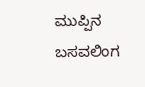ಮುಪ್ಪಿನ ಬಸವಲಿಂಗ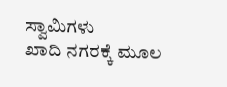ಸ್ವಾಮಿಗಳು
ಖಾದಿ ನಗರಕ್ಕೆ ಮೂಲ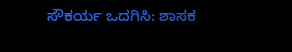ಸೌಕರ್ಯ ಒದಗಿಸಿ: ಶಾಸಕ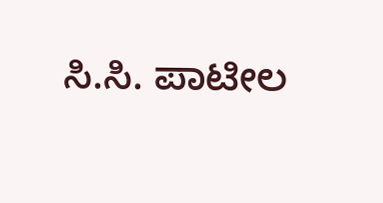ಸಿ.ಸಿ. ಪಾಟೀಲ